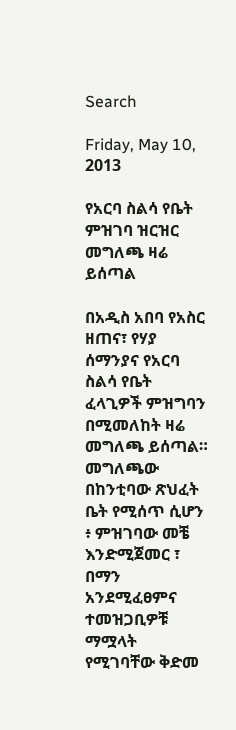Search

Friday, May 10, 2013

የአርባ ስልሳ የቤት ምዝገባ ዝርዝር መግለጫ ዛሬ ይሰጣል

በአዲስ አበባ የአስር ዘጠና፣ የሃያ ሰማንያና የአርባ ስልሳ የቤት ፈላጊዎች ምዝግባን በሚመለከት ዛሬ መግለጫ ይሰጣል።
መግለጫው  በከንቲባው ጽህፈት ቤት የሚሰጥ ሲሆን ፥ ምዝገባው መቼ እንድሚጀመር ፣ በማን አንደሚፈፀምና ተመዝጋቢዎቹ ማሟላት የሚገባቸው ቅድመ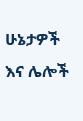ሁኔታዎች  እና ሌሎች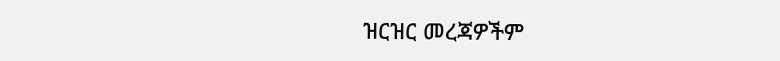ዝርዝር መረጃዎችም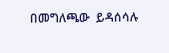በመግለጫው  ይዳሰሳሉ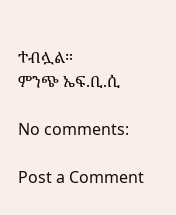ተብሏል።
ምንጭ ኤፍ.ቢ.ሲ

No comments:

Post a Comment